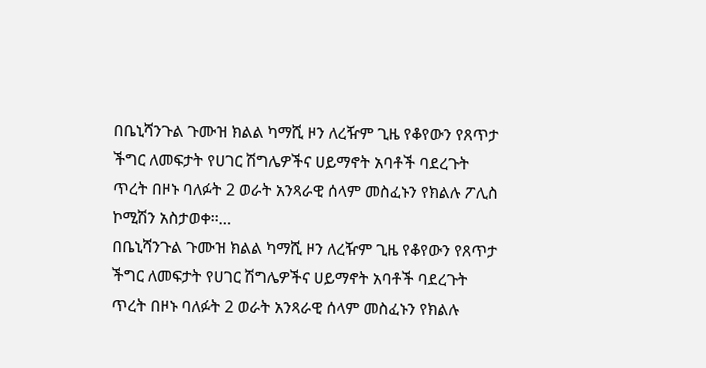በቤኒሻንጉል ጉሙዝ ክልል ካማሺ ዞን ለረዥም ጊዜ የቆየውን የጸጥታ ችግር ለመፍታት የሀገር ሽግሌዎችና ሀይማኖት አባቶች ባደረጉት ጥረት በዞኑ ባለፉት 2 ወራት አንጻራዊ ሰላም መስፈኑን የክልሉ ፖሊስ ኮሚሽን አስታወቀ፡፡…
በቤኒሻንጉል ጉሙዝ ክልል ካማሺ ዞን ለረዥም ጊዜ የቆየውን የጸጥታ ችግር ለመፍታት የሀገር ሽግሌዎችና ሀይማኖት አባቶች ባደረጉት ጥረት በዞኑ ባለፉት 2 ወራት አንጻራዊ ሰላም መስፈኑን የክልሉ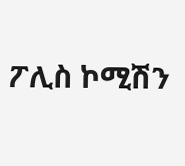ፖሊስ ኮሚሽን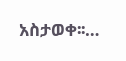አስታወቀ፡፡…